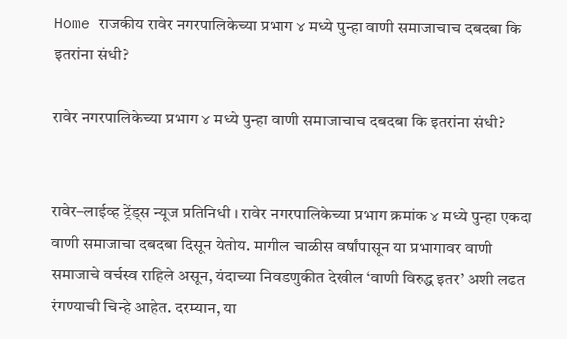Home राजकीय रावेर नगरपालिकेच्या प्रभाग ४ मध्ये पुन्हा वाणी समाजाचाच दबदबा कि इतरांना संधी?

रावेर नगरपालिकेच्या प्रभाग ४ मध्ये पुन्हा वाणी समाजाचाच दबदबा कि इतरांना संधी?


रावेर–लाईव्ह ट्रेंड्स न्यूज प्रतिनिधी । रावेर नगरपालिकेच्या प्रभाग क्रमांक ४ मध्ये पुन्हा एकदा वाणी समाजाचा दबदबा दिसून येतोय. मागील चाळीस वर्षांपासून या प्रभागावर वाणी समाजाचे वर्चस्व राहिले असून, यंदाच्या निवडणुकीत देखील ‘वाणी विरुद्ध इतर’ अशी लढत रंगण्याची चिन्हे आहेत. दरम्यान, या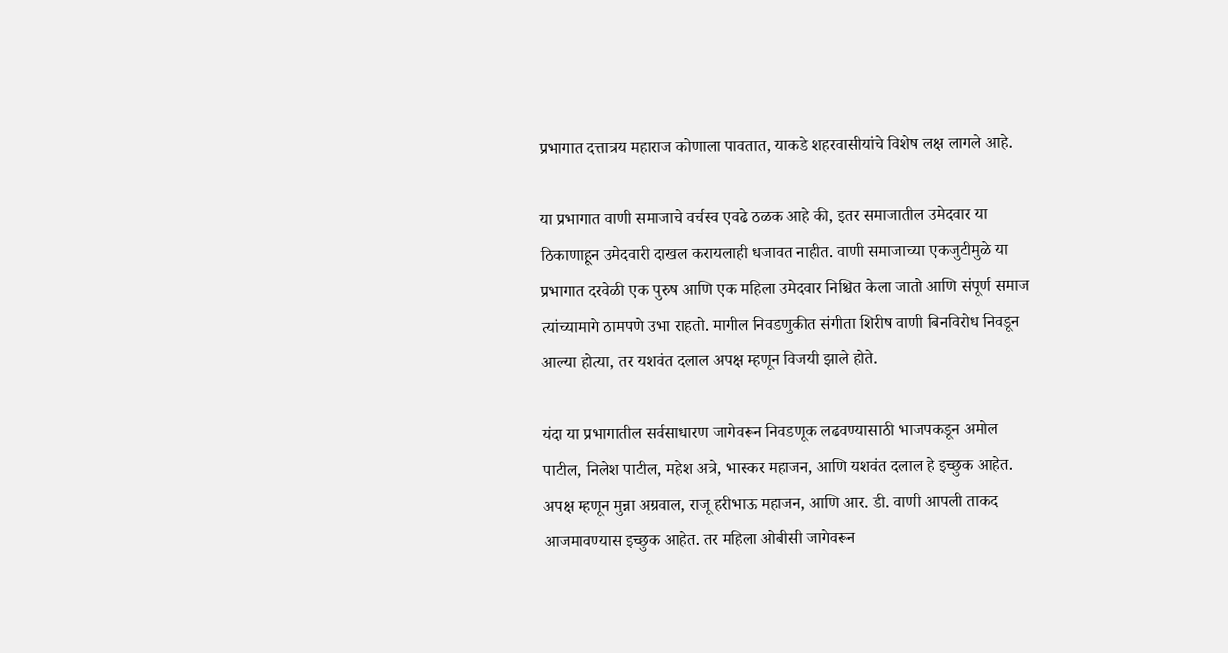प्रभागात दत्तात्रय महाराज कोणाला पावतात, याकडे शहरवासीयांचे विशेष लक्ष लागले आहे.

या प्रभागात वाणी समाजाचे वर्चस्व एवढे ठळक आहे की, इतर समाजातील उमेदवार या ठिकाणाहून उमेदवारी दाखल करायलाही धजावत नाहीत. वाणी समाजाच्या एकजुटीमुळे या प्रभागात दरवेळी एक पुरुष आणि एक महिला उमेदवार निश्चित केला जातो आणि संपूर्ण समाज त्यांच्यामागे ठामपणे उभा राहतो. मागील निवडणुकीत संगीता शिरीष वाणी बिनविरोध निवडून आल्या होत्या, तर यशवंत दलाल अपक्ष म्हणून विजयी झाले होते.

यंदा या प्रभागातील सर्वसाधारण जागेवरून निवडणूक लढवण्यासाठी भाजपकडून अमोल पाटील, निलेश पाटील, महेश अत्रे, भास्कर महाजन, आणि यशवंत दलाल हे इच्छुक आहेत. अपक्ष म्हणून मुन्ना अग्रवाल, राजू हरीभाऊ महाजन, आणि आर. डी. वाणी आपली ताकद आजमावण्यास इच्छुक आहेत. तर महिला ओबीसी जागेवरून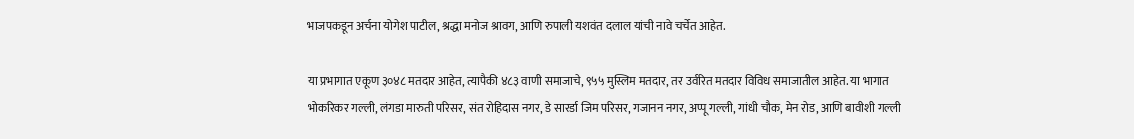भाजपकडून अर्चना योगेश पाटील, श्रद्धा मनोज श्रावग, आणि रुपाली यशवंत दलाल यांची नावे चर्चेत आहेत.

या प्रभागात एकूण ३०४८ मतदार आहेत, त्यापैकी ४८३ वाणी समाजाचे, ९५५ मुस्लिम मतदार, तर उर्वरित मतदार विविध समाजातील आहेत. या भागात भोकरिकर गल्ली, लंगडा मारुती परिसर, संत रोहिदास नगर, डे सारर्डा जिम परिसर, गजानन नगर, अप्पू गल्ली, गांधी चौक, मेन रोड, आणि बावीशी गल्ली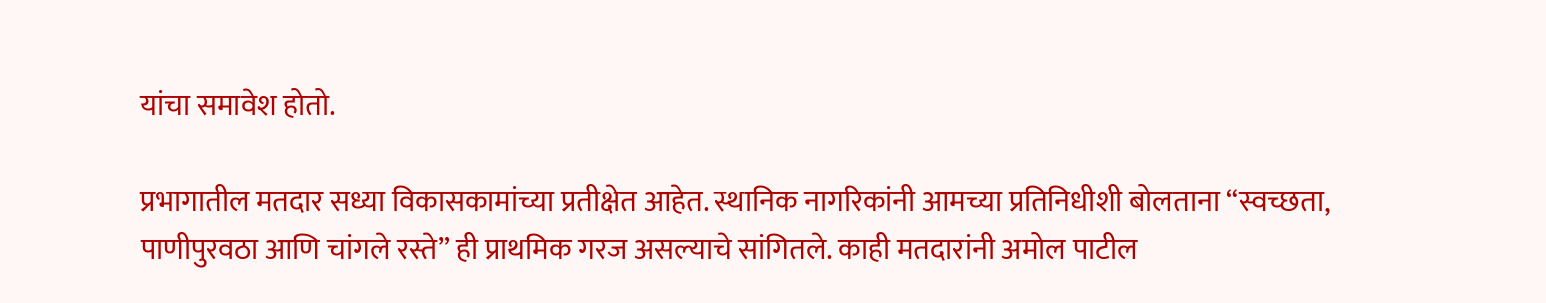यांचा समावेश होतो.

प्रभागातील मतदार सध्या विकासकामांच्या प्रतीक्षेत आहेत. स्थानिक नागरिकांनी आमच्या प्रतिनिधीशी बोलताना “स्वच्छता, पाणीपुरवठा आणि चांगले रस्ते” ही प्राथमिक गरज असल्याचे सांगितले. काही मतदारांनी अमोल पाटील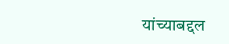यांच्याबद्दल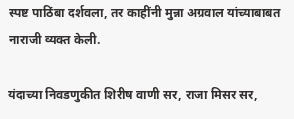स्पष्ट पाठिंबा दर्शवला, तर काहींनी मुन्ना अग्रवाल यांच्याबाबत नाराजी व्यक्त केली.

यंदाच्या निवडणुकीत शिरीष वाणी सर, राजा मिसर सर,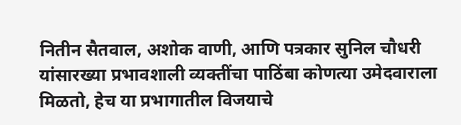नितीन सैतवाल, अशोक वाणी, आणि पत्रकार सुनिल चौधरी यांसारख्या प्रभावशाली व्यक्तींचा पाठिंबा कोणत्या उमेदवाराला मिळतो, हेच या प्रभागातील विजयाचे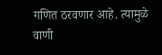गणित ठरवणार आहे. त्यामुळे वाणी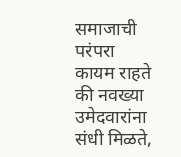समाजाची परंपरा कायम राहते की नवख्या उमेदवारांना संधी मिळते,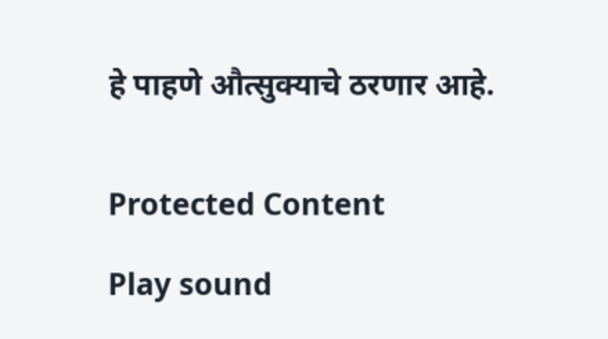हे पाहणे औत्सुक्याचे ठरणार आहे.


Protected Content

Play sound